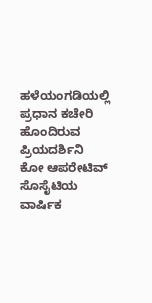ಹಳೆಯಂಗಡಿಯಲ್ಲಿ ಪ್ರಧಾನ ಕಚೇರಿ ಹೊಂದಿರುವ ಪ್ರಿಯದರ್ಶಿನಿ ಕೋ ಆಪರೇಟಿವ್ ಸೊಸೈಟಿಯ ವಾರ್ಷಿಕ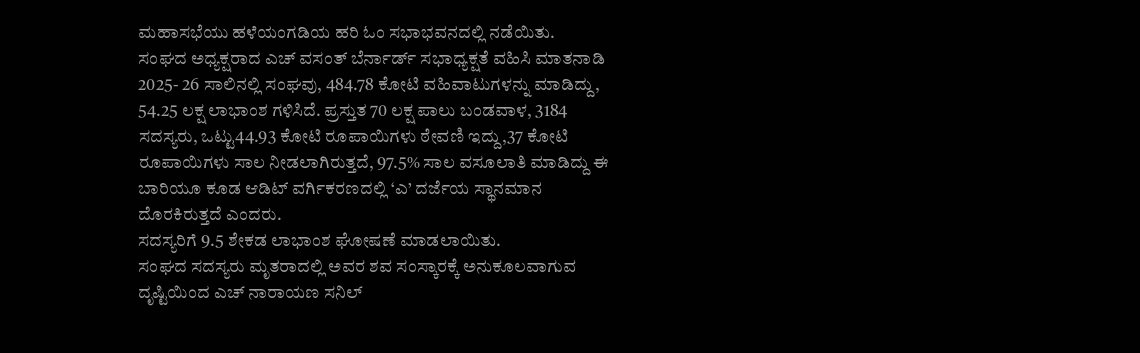ಮಹಾಸಭೆಯು ಹಳೆಯಂಗಡಿಯ ಹರಿ ಓಂ ಸಭಾಭವನದಲ್ಲಿ ನಡೆಯಿತು.
ಸಂಘದ ಅಧ್ಯಕ್ಷರಾದ ಎಚ್ ವಸಂತ್ ಬೆರ್ನಾರ್ಡ್ ಸಭಾಧ್ಯಕ್ಷತೆ ವಹಿಸಿ ಮಾತನಾಡಿ 2025- 26 ಸಾಲಿನಲ್ಲಿ ಸಂಘವು, 484.78 ಕೋಟಿ ವಹಿವಾಟುಗಳನ್ನು ಮಾಡಿದ್ದು, 54.25 ಲಕ್ಷ ಲಾಭಾಂಶ ಗಳಿಸಿದೆ. ಪ್ರಸ್ತುತ 70 ಲಕ್ಷ ಪಾಲು ಬಂಡವಾಳ, 3184 ಸದಸ್ಯರು, ಒಟ್ಟು44.93 ಕೋಟಿ ರೂಪಾಯಿಗಳು ಠೇವಣಿ ಇದ್ದು,37 ಕೋಟಿ ರೂಪಾಯಿಗಳು ಸಾಲ ನೀಡಲಾಗಿರುತ್ತದೆ, 97.5% ಸಾಲ ವಸೂಲಾತಿ ಮಾಡಿದ್ದು ಈ ಬಾರಿಯೂ ಕೂಡ ಆಡಿಟ್ ವರ್ಗಿಕರಣದಲ್ಲಿ ‘ಎ’ ದರ್ಜೆಯ ಸ್ಥಾನಮಾನ ದೊರಕಿರುತ್ತದೆ ಎಂದರು.
ಸದಸ್ಯರಿಗೆ 9.5 ಶೇಕಡ ಲಾಭಾಂಶ ಘೋಷಣೆ ಮಾಡಲಾಯಿತು.
ಸಂಘದ ಸದಸ್ಯರು ಮೃತರಾದಲ್ಲಿ ಅವರ ಶವ ಸಂಸ್ಕಾರಕ್ಕೆ ಅನುಕೂಲವಾಗುವ ದೃಷ್ಟಿಯಿಂದ ಎಚ್ ನಾರಾಯಣ ಸನಿಲ್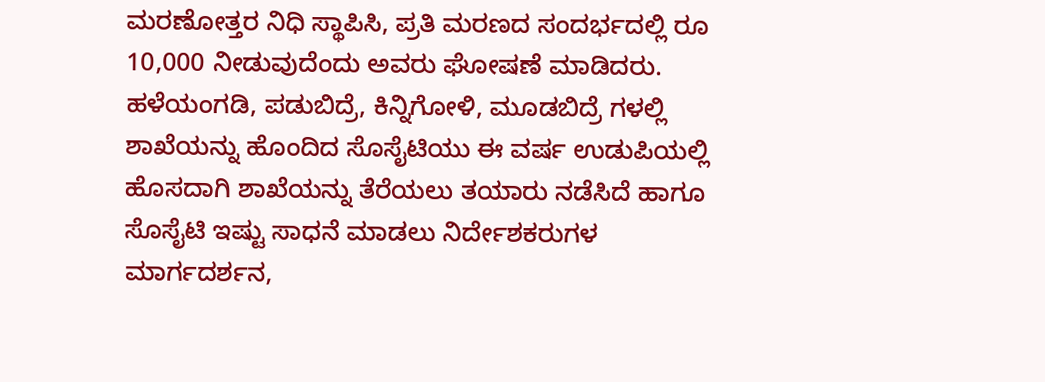ಮರಣೋತ್ತರ ನಿಧಿ ಸ್ಥಾಪಿಸಿ, ಪ್ರತಿ ಮರಣದ ಸಂದರ್ಭದಲ್ಲಿ ರೂ 10,000 ನೀಡುವುದೆಂದು ಅವರು ಘೋಷಣೆ ಮಾಡಿದರು.
ಹಳೆಯಂಗಡಿ, ಪಡುಬಿದ್ರೆ, ಕಿನ್ನಿಗೋಳಿ, ಮೂಡಬಿದ್ರೆ ಗಳಲ್ಲಿ ಶಾಖೆಯನ್ನು ಹೊಂದಿದ ಸೊಸೈಟಿಯು ಈ ವರ್ಷ ಉಡುಪಿಯಲ್ಲಿ ಹೊಸದಾಗಿ ಶಾಖೆಯನ್ನು ತೆರೆಯಲು ತಯಾರು ನಡೆಸಿದೆ ಹಾಗೂ ಸೊಸೈಟಿ ಇಷ್ಟು ಸಾಧನೆ ಮಾಡಲು ನಿರ್ದೇಶಕರುಗಳ ಮಾರ್ಗದರ್ಶನ,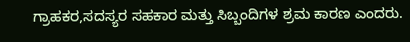ಗ್ರಾಹಕರ,ಸದಸ್ಯರ ಸಹಕಾರ ಮತ್ತು ಸಿಬ್ಬಂದಿಗಳ ಶ್ರಮ ಕಾರಣ ಎಂದರು.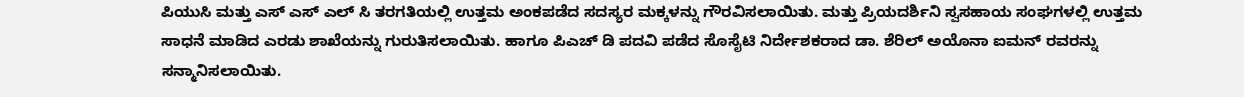ಪಿಯುಸಿ ಮತ್ತು ಎಸ್ ಎಸ್ ಎಲ್ ಸಿ ತರಗತಿಯಲ್ಲಿ ಉತ್ತಮ ಅಂಕಪಡೆದ ಸದಸ್ಯರ ಮಕ್ಕಳನ್ನು ಗೌರವಿಸಲಾಯಿತು. ಮತ್ತು ಪ್ರಿಯದರ್ಶಿನಿ ಸ್ವಸಹಾಯ ಸಂಘಗಳಲ್ಲಿ ಉತ್ತಮ ಸಾಧನೆ ಮಾಡಿದ ಎರಡು ಶಾಖೆಯನ್ನು ಗುರುತಿಸಲಾಯಿತು. ಹಾಗೂ ಪಿಎಚ್ ಡಿ ಪದವಿ ಪಡೆದ ಸೊಸೈಟಿ ನಿರ್ದೇಶಕರಾದ ಡಾ. ಶೆರಿಲ್ ಅಯೊನಾ ಐಮನ್ ರವರನ್ನು ಸನ್ಮಾನಿಸಲಾಯಿತು.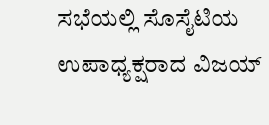ಸಭೆಯಲ್ಲಿ ಸೊಸೈಟಿಯ ಉಪಾಧ್ಯಕ್ಷರಾದ ವಿಜಯ್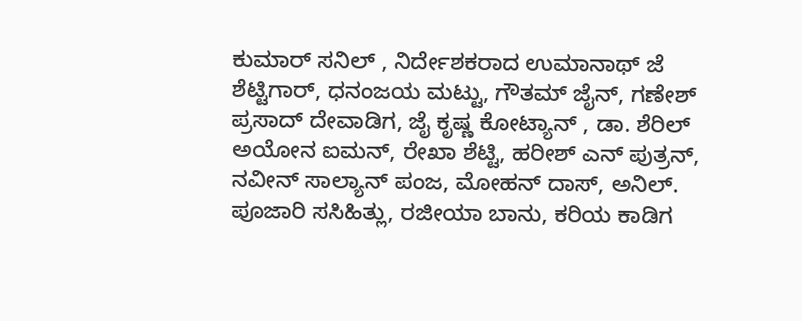ಕುಮಾರ್ ಸನಿಲ್ , ನಿರ್ದೇಶಕರಾದ ಉಮಾನಾಥ್ ಜೆ ಶೆಟ್ಟಿಗಾರ್, ಧನಂಜಯ ಮಟ್ಟು, ಗೌತಮ್ ಜೈನ್, ಗಣೇಶ್ ಪ್ರಸಾದ್ ದೇವಾಡಿಗ, ಜೈ ಕೃಷ್ಣ ಕೋಟ್ಯಾನ್ , ಡಾ. ಶೆರಿಲ್ ಅಯೋನ ಐಮನ್, ರೇಖಾ ಶೆಟ್ಟಿ, ಹರೀಶ್ ಎನ್ ಪುತ್ರನ್, ನವೀನ್ ಸಾಲ್ಯಾನ್ ಪಂಜ, ಮೋಹನ್ ದಾಸ್, ಅನಿಲ್. ಪೂಜಾರಿ ಸಸಿಹಿತ್ಲು, ರಜೀಯಾ ಬಾನು, ಕರಿಯ ಕಾಡಿಗ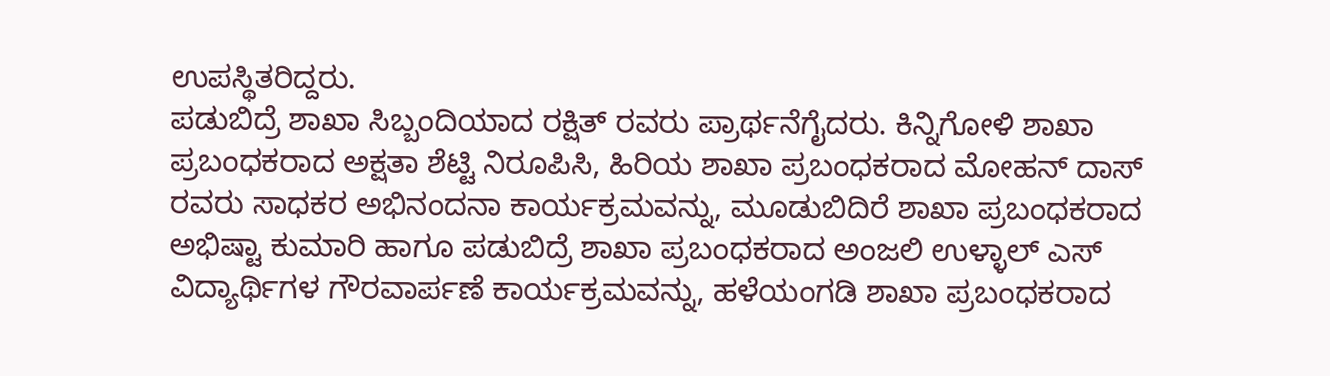ಉಪಸ್ಥಿತರಿದ್ದರು.
ಪಡುಬಿದ್ರೆ ಶಾಖಾ ಸಿಬ್ಬಂದಿಯಾದ ರಕ್ಷಿತ್ ರವರು ಪ್ರಾರ್ಥನೆಗೈದರು. ಕಿನ್ನಿಗೋಳಿ ಶಾಖಾ ಪ್ರಬಂಧಕರಾದ ಅಕ್ಷತಾ ಶೆಟ್ಟಿ ನಿರೂಪಿಸಿ, ಹಿರಿಯ ಶಾಖಾ ಪ್ರಬಂಧಕರಾದ ಮೋಹನ್ ದಾಸ್ ರವರು ಸಾಧಕರ ಅಭಿನಂದನಾ ಕಾರ್ಯಕ್ರಮವನ್ನು, ಮೂಡುಬಿದಿರೆ ಶಾಖಾ ಪ್ರಬಂಧಕರಾದ ಅಭಿಷ್ಟಾ ಕುಮಾರಿ ಹಾಗೂ ಪಡುಬಿದ್ರೆ ಶಾಖಾ ಪ್ರಬಂಧಕರಾದ ಅಂಜಲಿ ಉಳ್ಳಾಲ್ ಎಸ್ ವಿದ್ಯಾರ್ಥಿಗಳ ಗೌರವಾರ್ಪಣೆ ಕಾರ್ಯಕ್ರಮವನ್ನು, ಹಳೆಯಂಗಡಿ ಶಾಖಾ ಪ್ರಬಂಧಕರಾದ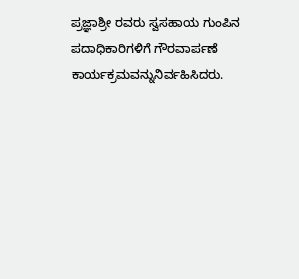ಪ್ರಜ್ಞಾಶ್ರೀ ರವರು ಸ್ವಸಹಾಯ ಗುಂಪಿನ ಪದಾಧಿಕಾರಿಗಳಿಗೆ ಗೌರವಾರ್ಪಣೆ ಕಾರ್ಯಕ್ರಮವನ್ನುನಿರ್ವಹಿಸಿದರು.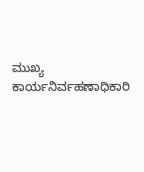ಮುಖ್ಯ ಕಾರ್ಯನಿರ್ವಹಣಾಧಿಕಾರಿ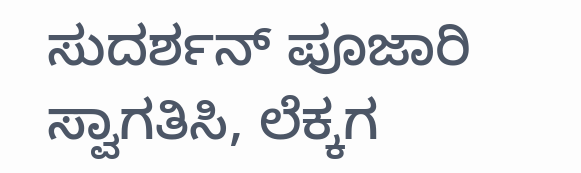ಸುದರ್ಶನ್ ಪೂಜಾರಿ ಸ್ವಾಗತಿಸಿ, ಲೆಕ್ಕಗ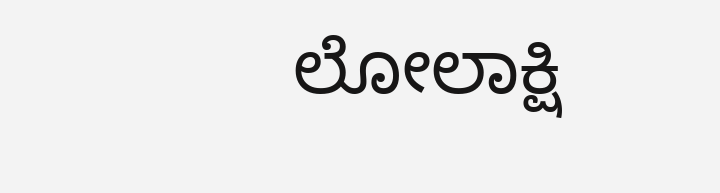ಲೋಲಾಕ್ಷಿ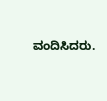ವಂದಿಸಿದರು.